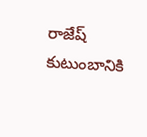రాజేష్ కుటుంబానికి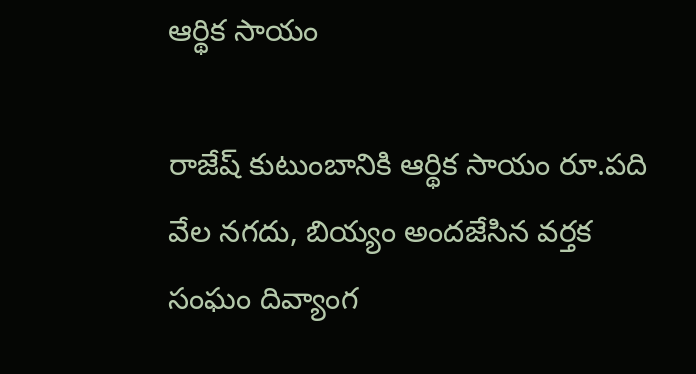ఆర్థిక సాయం

రాజేష్ కుటుంబానికి ఆర్థిక సాయం రూ.పది వేల నగదు, బియ్యం అందజేసిన వర్తక సంఘం దివ్యాంగ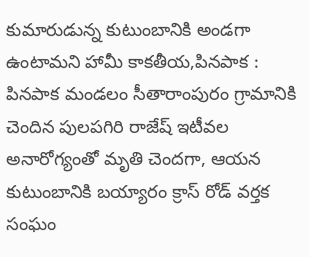కుమారుడున్న కుటుంబానికి అండగా ఉంటామని హామీ కాకతీయ,పినపాక : పినపాక మండలం సీతారాంపురం గ్రామానికి చెందిన పులపగిరి రాజేష్ ఇటీవల అనారోగ్యంతో మృతి చెందగా, ఆయన కుటుంబానికి బయ్యారం క్రాస్ రోడ్ వర్తక సంఘం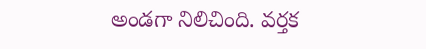అండగా నిలిచింది. వర్తక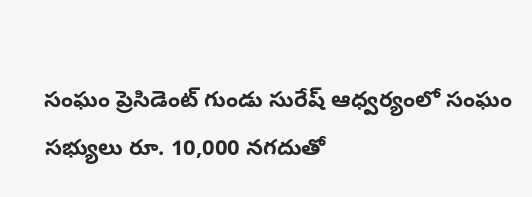సంఘం ప్రెసిడెంట్ గుండు సురేష్ ఆధ్వర్యంలో సంఘం సభ్యులు రూ. 10,000 నగదుతో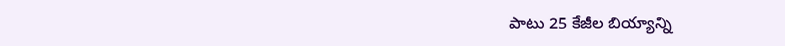పాటు 25 కేజీల బియ్యాన్ని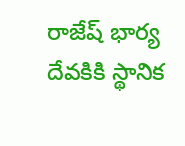రాజేష్ భార్య దేవకికి స్థానిక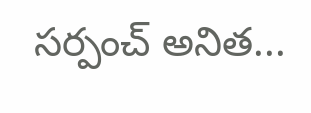సర్పంచ్ అనిత...